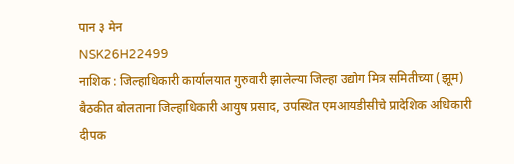पान ३ मेन
NSK26H22499
नाशिक : जिल्हाधिकारी कार्यालयात गुरुवारी झालेल्या जिल्हा उद्योग मित्र समितीच्या (झूम) बैठकीत बोलताना जिल्हाधिकारी आयुष प्रसाद, उपस्थित एमआयडीसीचे प्रादेशिक अधिकारी दीपक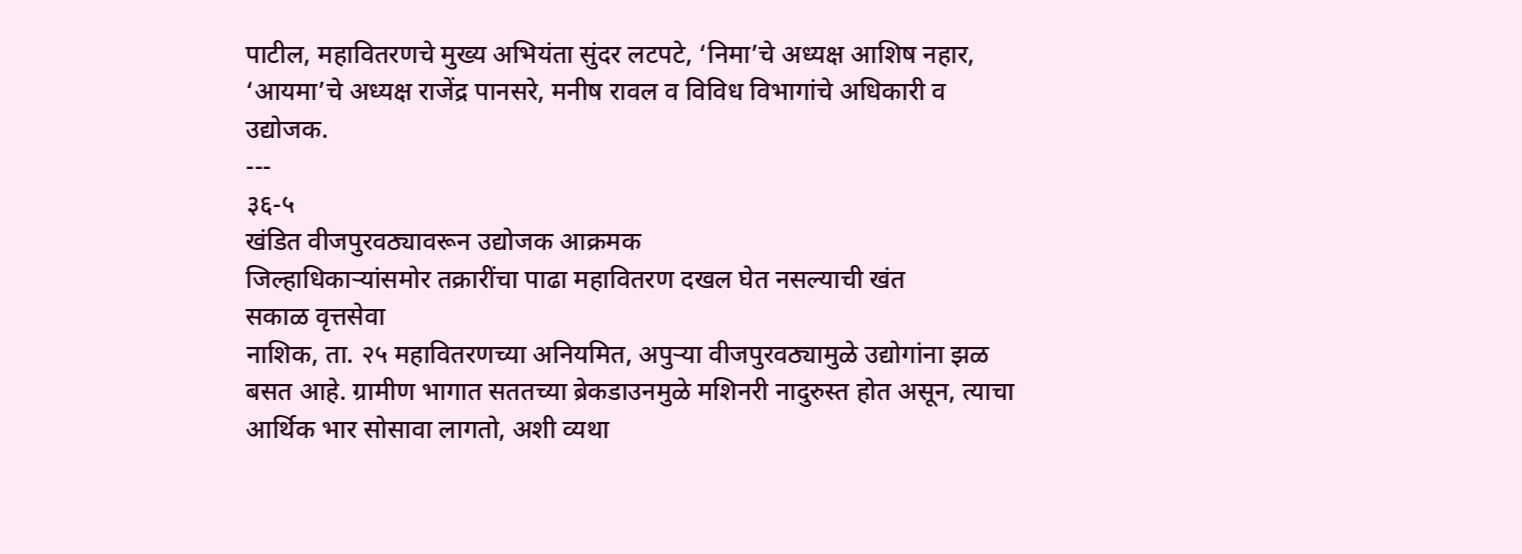पाटील, महावितरणचे मुख्य अभियंता सुंदर लटपटे, ‘निमा’चे अध्यक्ष आशिष नहार, ‘आयमा’चे अध्यक्ष राजेंद्र पानसरे, मनीष रावल व विविध विभागांचे अधिकारी व उद्योजक.
---
३६-५
खंडित वीजपुरवठ्यावरून उद्योजक आक्रमक
जिल्हाधिकाऱ्यांसमोर तक्रारींचा पाढा महावितरण दखल घेत नसल्याची खंत
सकाळ वृत्तसेवा
नाशिक, ता. २५ महावितरणच्या अनियमित, अपुऱ्या वीजपुरवठ्यामुळे उद्योगांना झळ बसत आहे. ग्रामीण भागात सततच्या ब्रेकडाउनमुळे मशिनरी नादुरुस्त होत असून, त्याचा आर्थिक भार सोसावा लागतो, अशी व्यथा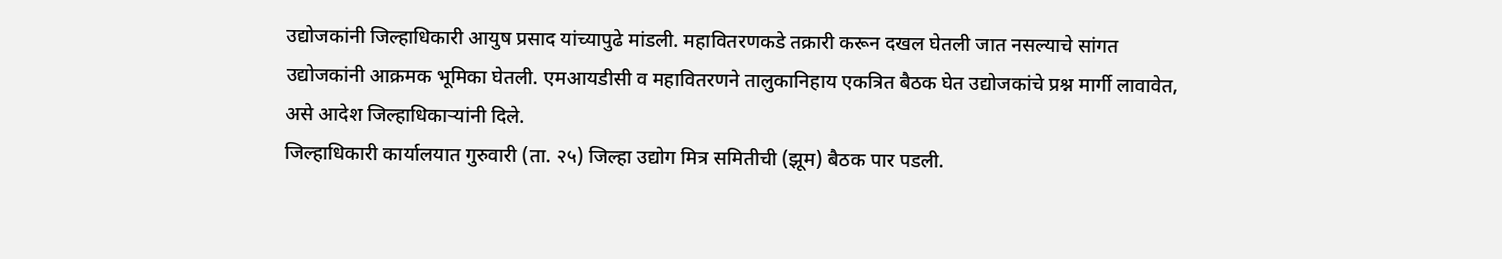उद्योजकांनी जिल्हाधिकारी आयुष प्रसाद यांच्यापुढे मांडली. महावितरणकडे तक्रारी करून दखल घेतली जात नसल्याचे सांगत उद्योजकांनी आक्रमक भूमिका घेतली. एमआयडीसी व महावितरणने तालुकानिहाय एकत्रित बैठक घेत उद्योजकांचे प्रश्न मार्गी लावावेत, असे आदेश जिल्हाधिकाऱ्यांनी दिले.
जिल्हाधिकारी कार्यालयात गुरुवारी (ता. २५) जिल्हा उद्योग मित्र समितीची (झूम) बैठक पार पडली.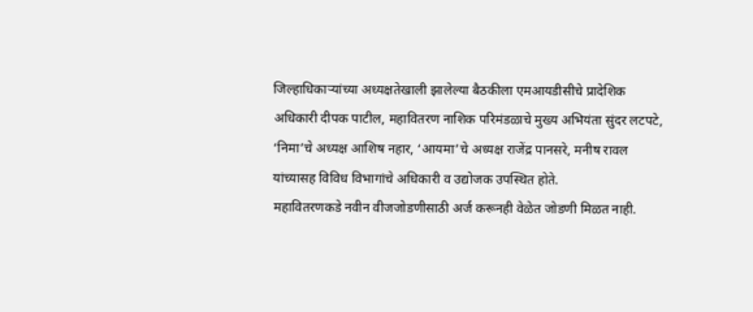जिल्हाधिकाऱ्यांच्या अध्यक्षतेखाली झालेल्या बैठकीला एमआयडीसीचे प्रादेशिक अधिकारी दीपक पाटील, महावितरण नाशिक परिमंडळाचे मुख्य अभियंता सुंदर लटपटे, ‘निमा’चे अध्यक्ष आशिष नहार, ‘आयमा’चे अध्यक्ष राजेंद्र पानसरे, मनीष रावल यांच्यासह विविध विभागांचे अधिकारी व उद्योजक उपस्थित होते.
महावितरणकडे नवीन वीजजोडणीसाठी अर्ज करूनही वेळेत जोडणी मिळत नाही.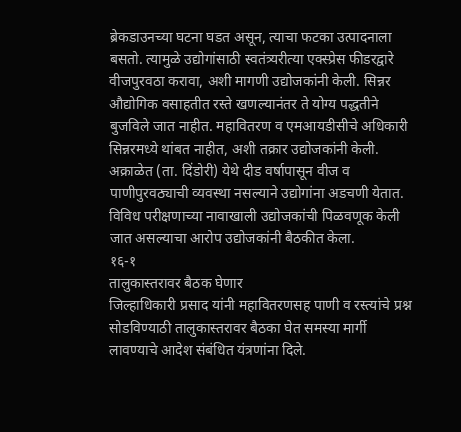ब्रेकडाउनच्या घटना घडत असून, त्याचा फटका उत्पादनाला बसतो. त्यामुळे उद्योगांसाठी स्वतंत्र्यरीत्या एक्स्प्रेस फीडरद्वारे वीजपुरवठा करावा, अशी मागणी उद्योजकांनी केली. सिन्नर औद्योगिक वसाहतीत रस्ते खणल्यानंतर ते योग्य पद्धतीने बुजविले जात नाहीत. महावितरण व एमआयडीसीचे अधिकारी सिन्नरमध्ये थांबत नाहीत, अशी तक्रार उद्योजकांनी केली. अक्राळेत (ता. दिंडोरी) येथे दीड वर्षापासून वीज व पाणीपुरवठ्याची व्यवस्था नसल्याने उद्योगांना अडचणी येतात. विविध परीक्षणाच्या नावाखाली उद्योजकांची पिळवणूक केली जात असल्याचा आरोप उद्योजकांनी बैठकीत केला.
१६-१
तालुकास्तरावर बैठक घेणार
जिल्हाधिकारी प्रसाद यांनी महावितरणसह पाणी व रस्त्यांचे प्रश्न सोडविण्याठी तालुकास्तरावर बैठका घेत समस्या मार्गी लावण्याचे आदेश संबंधित यंत्रणांना दिले.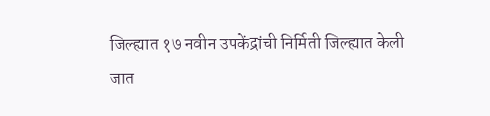जिल्ह्यात १७ नवीन उपकेंद्रांची निर्मिती जिल्ह्यात केली जात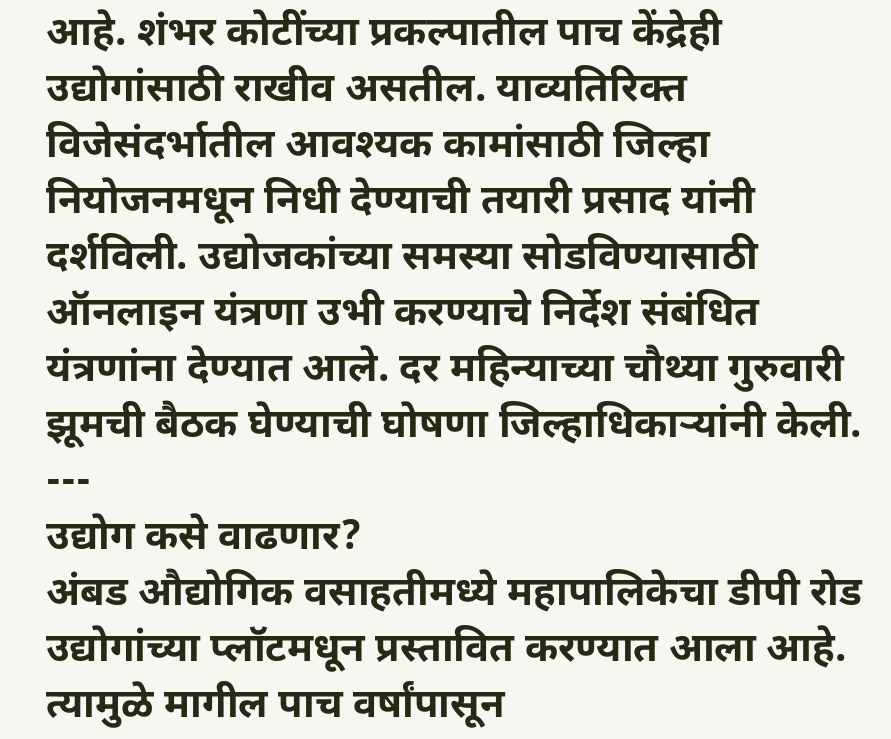आहे. शंभर कोटींच्या प्रकल्पातील पाच केंद्रेही उद्योगांसाठी राखीव असतील. याव्यतिरिक्त विजेसंदर्भातील आवश्यक कामांसाठी जिल्हा नियोजनमधून निधी देण्याची तयारी प्रसाद यांनी दर्शविली. उद्योजकांच्या समस्या सोडविण्यासाठी ऑनलाइन यंत्रणा उभी करण्याचे निर्देश संबंधित यंत्रणांना देण्यात आले. दर महिन्याच्या चौथ्या गुरुवारी झूमची बैठक घेण्याची घोषणा जिल्हाधिकाऱ्यांनी केली.
---
उद्योग कसे वाढणार?
अंबड औद्योगिक वसाहतीमध्ये महापालिकेचा डीपी रोड उद्योगांच्या प्लॉटमधून प्रस्तावित करण्यात आला आहे. त्यामुळे मागील पाच वर्षांपासून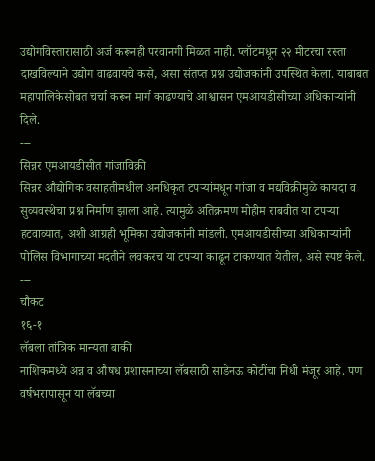उद्योगविस्तारासाठी अर्ज करूनही परवानगी मिळत नाही. प्लॉटमधून २२ मीटरचा रस्ता दाखविल्याने उद्योग वाढवायचे कसे, असा संतप्त प्रश्न उद्योजकांनी उपस्थित केला. याबाबत महापालिकेसोबत चर्चा करून मार्ग काढण्याचे आश्वासन एमआयडीसीच्या अधिकाऱ्यांनी दिले.
---
सिन्नर एमआयडीसीत गांजाविक्री
सिन्नर औद्योगिक वसाहतीमधील अनधिकृत टपऱ्यांमधून गांजा व मद्यविक्रीमुळे कायदा व सुव्यवस्थेचा प्रश्न निर्माण झाला आहे. त्यामुळे अतिक्रमण मोहीम राबवीत या टपऱ्या हटवाव्यात, अशी आग्रही भूमिका उद्योजकांनी मांडली. एमआयडीसीच्या अधिकाऱ्यांनी पोलिस विभागाच्या मदतीने लवकरच या टपऱ्या काढून टाकण्यात येतील, असे स्पष्ट केले.
---
चौकट
१६-१
लॅबला तांत्रिक मान्यता बाकी
नाशिकमध्ये अन्न व औषध प्रशासनाच्या लॅबसाठी साडेनऊ कोटींचा निधी मंजूर आहे. पण वर्षभरापासून या लॅबच्या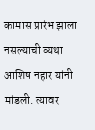कामास प्रारंभ झाला नसल्याची व्यथा आशिष नहार यांनी मांडली. त्यावर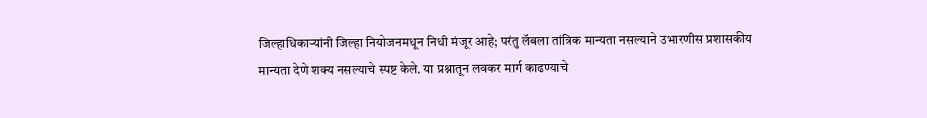जिल्हाधिकाऱ्यांनी जिल्हा नियोजनमधून निधी मंजूर आहे; परंतु लॅबला तांत्रिक मान्यता नसल्याने उभारणीस प्रशासकीय मान्यता देणे शक्य नसल्याचे स्पष्ट केले. या प्रश्नातून लवकर मार्ग काढण्याचे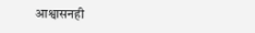आश्वासनही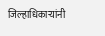जिल्हाधिकाऱ्यांनी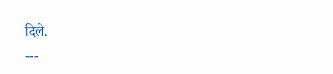दिले.
---